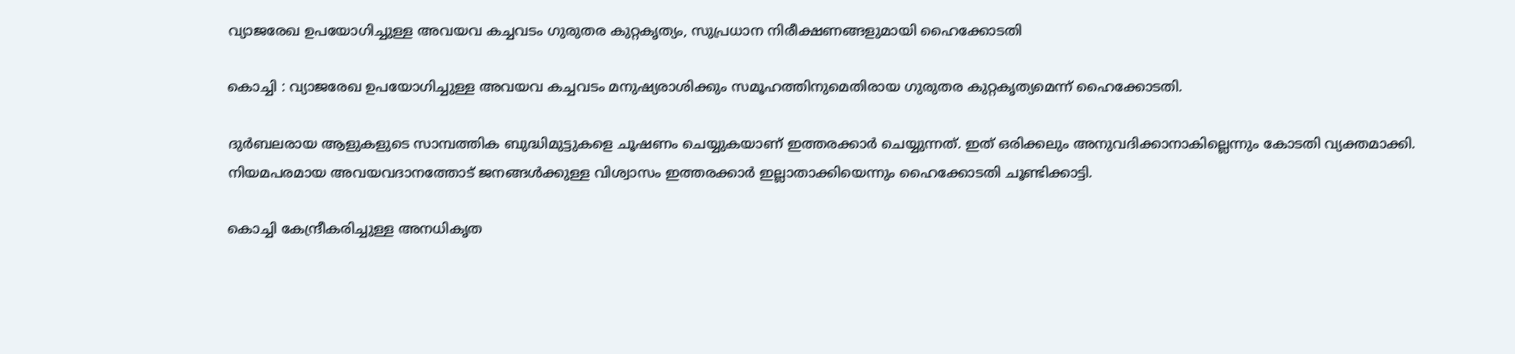വ്യാജരേഖ ഉപയോഗിച്ചുള്ള അവയവ കച്ചവടം ഗുരുതര കുറ്റകൃത്യം, സുപ്രധാന നിരീക്ഷണങ്ങളുമായി ഹൈക്കോടതി

കൊച്ചി : വ്യാജരേഖ ഉപയോഗിച്ചുള്ള അവയവ കച്ചവടം മനുഷ്യരാശിക്കും സമൂഹത്തിനുമെതിരായ ഗുരുതര കുറ്റകൃത്യമെന്ന് ഹൈക്കോടതി.

ദുർബലരായ ആളുകളുടെ സാമ്പത്തിക ബുദ്ധിമുട്ടുകളെ ചൂഷണം ചെയ്യുകയാണ് ഇത്തരക്കാർ ചെയ്യുന്നത്. ഇത് ഒരിക്കലും അനുവദിക്കാനാകില്ലെന്നും കോടതി വ്യക്തമാക്കി. നിയമപരമായ അവയവദാനത്തോട് ജനങ്ങൾക്കുള്ള വിശ്വാസം ഇത്തരക്കാർ ഇല്ലാതാക്കിയെന്നും ഹൈക്കോടതി ചൂണ്ടിക്കാട്ടി.

കൊച്ചി കേന്ദ്രീകരിച്ചുള്ള അനധികൃത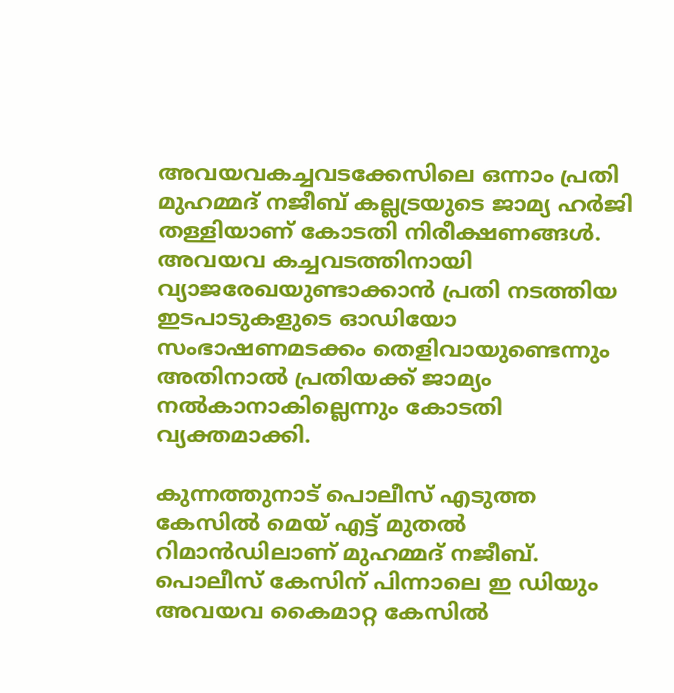അവയവകച്ചവടക്കേസിലെ ഒന്നാം പ്രതി മുഹമ്മദ് നജീബ് കല്ലട്രയുടെ ജാമ്യ ഹ‍ർജി തള്ളിയാണ് കോടതി നിരീക്ഷണങ്ങൾ. അവയവ കച്ചവടത്തിനായി വ്യാജരേഖയുണ്ടാക്കാൻ പ്രതി നടത്തിയ ഇടപാടുകളുടെ ഓഡിയോ സംഭാഷണമടക്കം തെളിവായുണ്ടെന്നും അതിനാൽ പ്രതിയക്ക് ജാമ്യം നൽകാനാകില്ലെന്നും കോടതി വ്യക്തമാക്കി.

കുന്നത്തുനാട് പൊലീസ് എടുത്ത കേസിൽ മെയ് എട്ട് മുതൽ റിമാൻഡിലാണ് മുഹമ്മദ് നജീബ്. പൊലീസ് കേസിന് പിന്നാലെ ഇ ഡിയും അവയവ കൈമാറ്റ കേസിൽ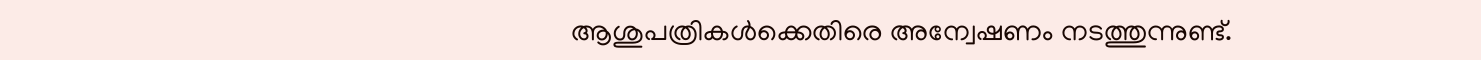ആശുപത്രികൾക്കെതിരെ അന്വേഷണം നടത്തുന്നുണ്ട്.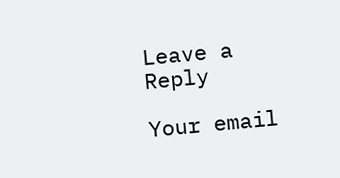Leave a Reply

Your email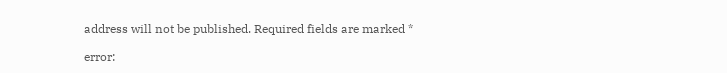address will not be published. Required fields are marked *

error: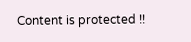Content is protected !!